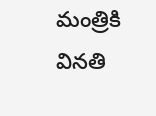మంత్రికి వినతి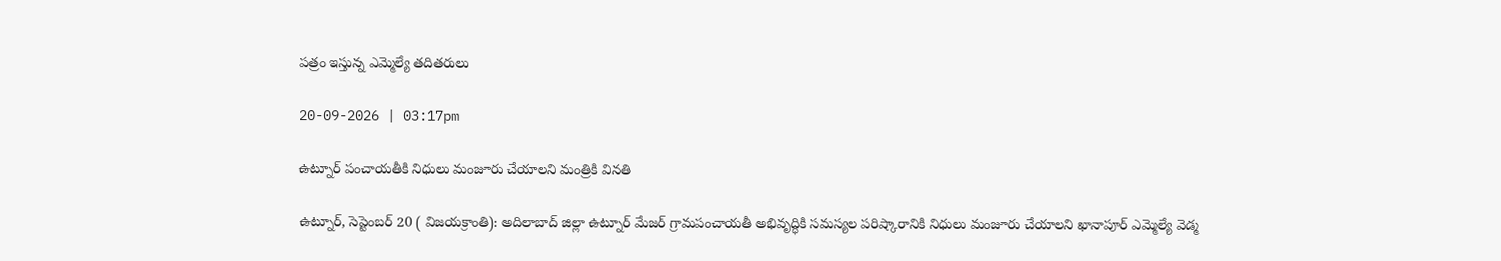పత్రం ఇస్తున్న ఎమ్మెల్యే తదితరులు

20-09-2026 | 03:17pm

ఉట్నూర్ పంచాయతీకి నిధులు మంజూరు చేయాలని మంత్రికి వినతి

ఉట్నూర్, సెప్టెంబర్ 20 ( విజయక్రాంతి): అదిలాబాద్ జిల్లా ఉట్నూర్ మేజర్ గ్రామపంచాయతీ అభివృద్ధికి సమస్యల పరిష్కారానికి నిధులు మంజూరు చేయాలని ఖానాపూర్ ఎమ్మెల్యే వెడ్మ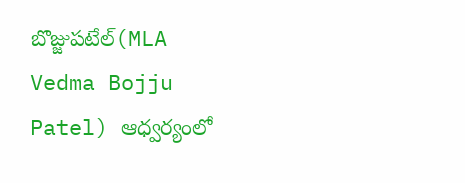బొజ్జుపటేల్(MLA Vedma Bojju Patel) ఆధ్వర్యంలో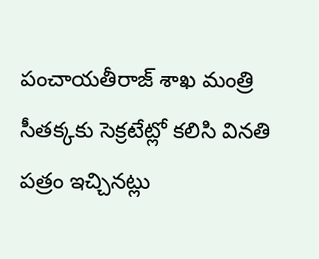పంచాయతీరాజ్ శాఖ మంత్రి సీతక్కకు సెక్రటేట్లో కలిసి వినతి పత్రం ఇచ్చినట్లు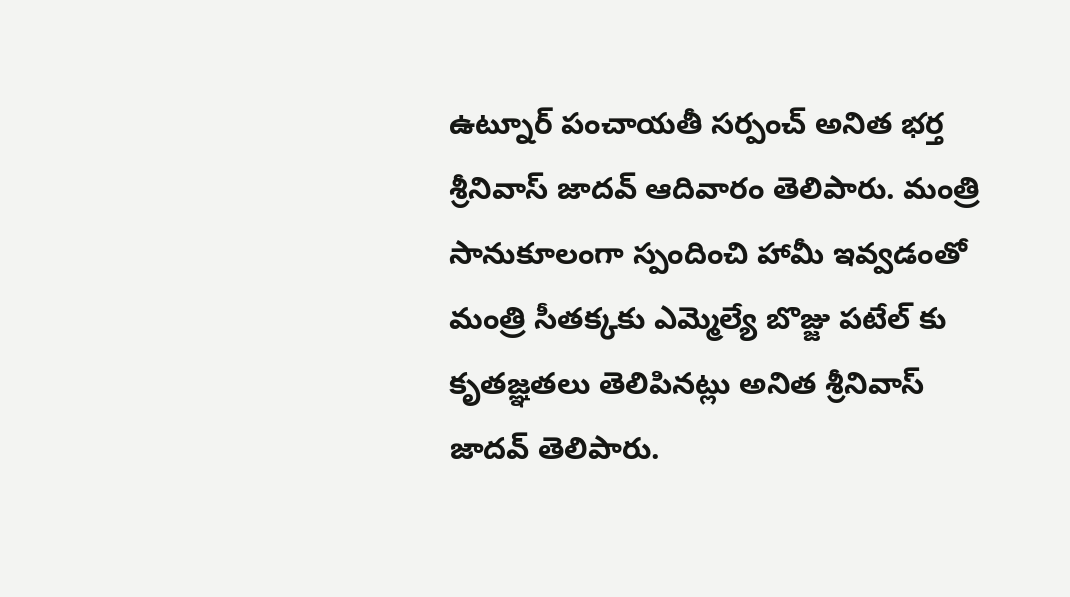ఉట్నూర్ పంచాయతీ సర్పంచ్ అనిత భర్త శ్రీనివాస్ జాదవ్ ఆదివారం తెలిపారు. మంత్రి సానుకూలంగా స్పందించి హామీ ఇవ్వడంతో మంత్రి సీతక్కకు ఎమ్మెల్యే బొజ్జు పటేల్ కు కృతజ్ఞతలు తెలిపినట్లు అనిత శ్రీనివాస్ జాదవ్ తెలిపారు.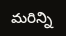మరిన్ని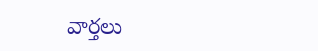వార్తలు